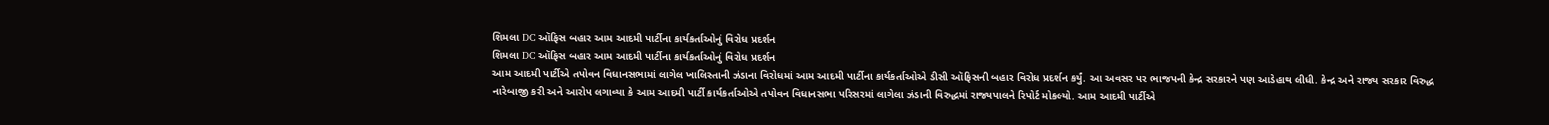શિમલા DC ઑફિસ બહાર આમ આદમી પાર્ટીના કાર્યકર્તાઓનું વિરોધ પ્રદર્શન
શિમલા DC ઑફિસ બહાર આમ આદમી પાર્ટીના કાર્યકર્તાઓનું વિરોધ પ્રદર્શન
આમ આદમી પાર્ટીએ તપોવન વિધાનસભામાં લાગેલ ખાલિસ્તાની ઝંડાના વિરોધમાં આમ આદમી પાર્ટીના કાર્યકર્તાઓએ ડીસી ઑફિસની બહાર વિરોધ પ્રદર્શન કર્યું. આ અવસર પર ભાજપની કેન્દ્ર સરકારને પણ આડેહાથ લીધી. કેન્દ્ર અને રાજ્ય સરકાર વિરુદ્ધ નારેબાજી કરી અને આરોપ લગાવ્યા કે આમ આદમી પાર્ટી કાર્યકર્તાઓએ તપોવન વિધાનસભા પરિસરમાં લાગેલા ઝંડાની વિરુદ્ધમાં રાજ્યપાલને રિપોર્ટ મોકલ્યો. આમ આદમી પાર્ટીએ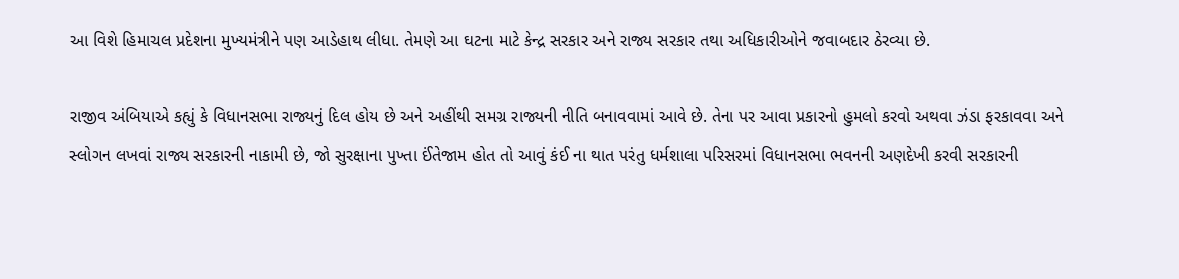આ વિશે હિમાચલ પ્રદેશના મુખ્યમંત્રીને પણ આડેહાથ લીધા. તેમણે આ ઘટના માટે કેન્દ્ર સરકાર અને રાજ્ય સરકાર તથા અધિકારીઓને જવાબદાર ઠેરવ્યા છે.

રાજીવ અંબિયાએ કહ્યું કે વિધાનસભા રાજ્યનું દિલ હોય છે અને અહીંથી સમગ્ર રાજ્યની નીતિ બનાવવામાં આવે છે. તેના પર આવા પ્રકારનો હુમલો કરવો અથવા ઝંડા ફરકાવવા અને સ્લોગન લખવાં રાજ્ય સરકારની નાકામી છે, જો સુરક્ષાના પુખ્તા ઈંતેજામ હોત તો આવું કંઈ ના થાત પરંતુ ધર્મશાલા પરિસરમાં વિધાનસભા ભવનની અણદેખી કરવી સરકારની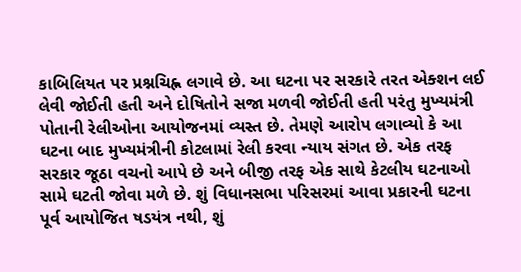કાબિલિયત પર પ્રશ્નચિહ્ન લગાવે છે. આ ઘટના પર સરકારે તરત એક્શન લઈ લેવી જોઈતી હતી અને દોષિતોને સજા મળવી જોઈતી હતી પરંતુ મુખ્યમંત્રી પોતાની રેલીઓના આયોજનમાં વ્યસ્ત છે. તેમણે આરોપ લગાવ્યો કે આ ઘટના બાદ મુખ્યમંત્રીની કોટલામાં રેલી કરવા ન્યાય સંગત છે. એક તરફ સરકાર જૂઠા વચનો આપે છે અને બીજી તરફ એક સાથે કેટલીય ઘટનાઓ સામે ઘટતી જોવા મળે છે. શું વિધાનસભા પરિસરમાં આવા પ્રકારની ઘટના પૂર્વ આયોજિત ષડયંત્ર નથી, શું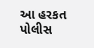આ હરકત પોલીસ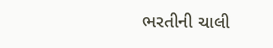ભરતીની ચાલી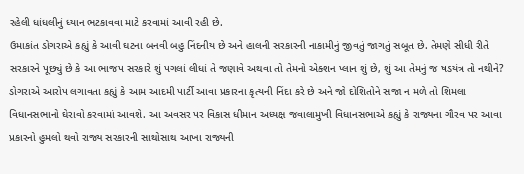રહેલી ધાંધલીનું ધ્યાન ભટકાવવા માટે કરવામાં આવી રહી છે.
ઉમાકાંત ડોગરાએ કહ્યું કે આવી ઘટના બનવી બહુ નિંદનીય છે અને હાલની સરકારની નાકામીનું જીવતું જાગતું સબૂત છે. તેમણે સીધી રીતે સરકારને પૂછ્યું છે કે આ ભાજપ સરકારે શું પગલાં લીધાં તે જણાવે અથવા તો તેમનો એક્શન પ્લાન શું છે, શું આ તેમનું જ ષડયંત્ર તો નથીને? ડોગરાએ આરોપ લગાવતા કહ્યું કે આમ આદમી પાર્ટી આવા પ્રકારના કૃત્યની નિંદા કરે છે અને જો દોશિતોને સજા ન મળે તો શિમલા વિધાનસભાનો ઘેરાવો કરવામાં આવશે. આ અવસર પર વિકાસ ધીમાન અધ્યક્ષ જવાલામુખી વિધાનસભાએ કહ્યું કે રાજ્યના ગૌરવ પર આવા પ્રકારનો હુમલો થવો રાજ્ય સરકારની સાથોસાથ આખા રાજ્યની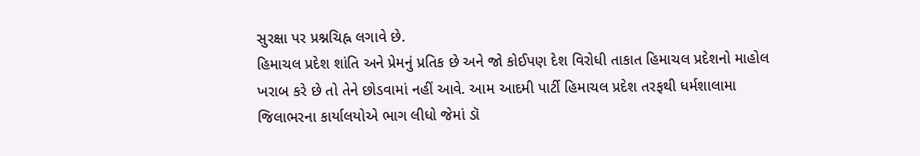સુરક્ષા પર પ્રશ્નચિહ્ન લગાવે છે.
હિમાચલ પ્રદેશ શાંતિ અને પ્રેમનું પ્રતિક છે અને જો કોઈપણ દેશ વિરોધી તાકાત હિમાચલ પ્રદેશનો માહોલ ખરાબ કરે છે તો તેને છોડવામાં નહીં આવે. આમ આદમી પાર્ટી હિમાચલ પ્રદેશ તરફથી ધર્મશાલામા જિલાભરના કાર્યાલયોએ ભાગ લીધો જેમાં ડૉ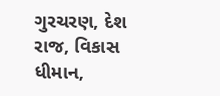ગુરચરણ, દેશ રાજ, વિકાસ ધીમાન,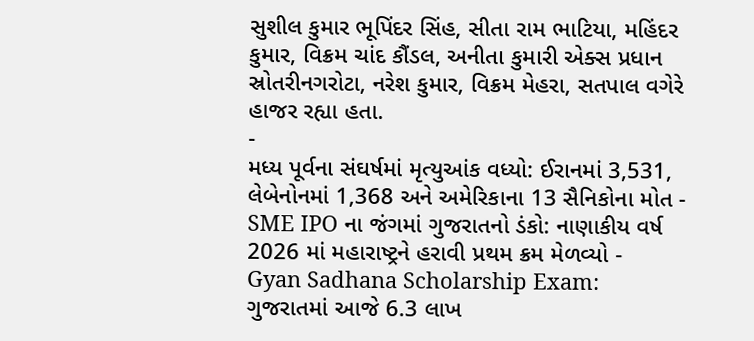સુશીલ કુમાર ભૂપિંદર સિંહ, સીતા રામ ભાટિયા, મહિંદર કુમાર, વિક્રમ ચાંદ કૌંડલ, અનીતા કુમારી એક્સ પ્રધાન સ્રોતરીનગરોટા, નરેશ કુમાર, વિક્રમ મેહરા, સતપાલ વગેરે હાજર રહ્યા હતા.
-
મધ્ય પૂર્વના સંઘર્ષમાં મૃત્યુઆંક વધ્યો: ઈરાનમાં 3,531, લેબેનોનમાં 1,368 અને અમેરિકાના 13 સૈનિકોના મોત -
SME IPO ના જંગમાં ગુજરાતનો ડંકો: નાણાકીય વર્ષ 2026 માં મહારાષ્ટ્રને હરાવી પ્રથમ ક્રમ મેળવ્યો -
Gyan Sadhana Scholarship Exam: ગુજરાતમાં આજે 6.3 લાખ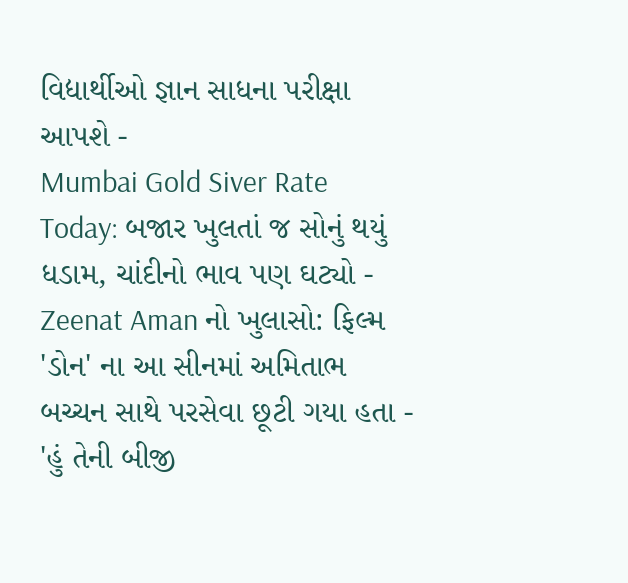વિદ્યાર્થીઓ જ્ઞાન સાધના પરીક્ષા આપશે -
Mumbai Gold Siver Rate Today: બજાર ખુલતાં જ સોનું થયું ધડામ, ચાંદીનો ભાવ પણ ઘટ્યો -
Zeenat Aman નો ખુલાસો: ફિલ્મ 'ડોન' ના આ સીનમાં અમિતાભ બચ્ચન સાથે પરસેવા છૂટી ગયા હતા -
'હું તેની બીજી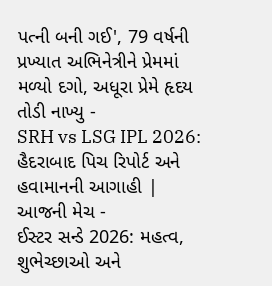પત્ની બની ગઈ', 79 વર્ષની પ્રખ્યાત અભિનેત્રીને પ્રેમમાં મળ્યો દગો, અધૂરા પ્રેમે હૃદય તોડી નાખ્યુ -
SRH vs LSG IPL 2026: હૈદરાબાદ પિચ રિપોર્ટ અને હવામાનની આગાહી | આજની મેચ -
ઈસ્ટર સન્ડે 2026: મહત્વ, શુભેચ્છાઓ અને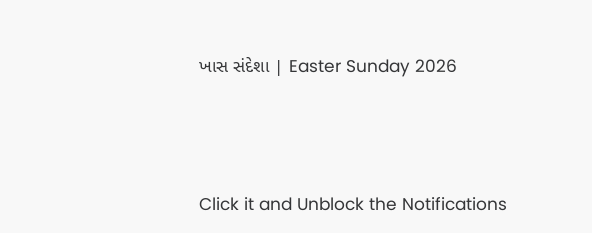ખાસ સંદેશા | Easter Sunday 2026





Click it and Unblock the Notifications